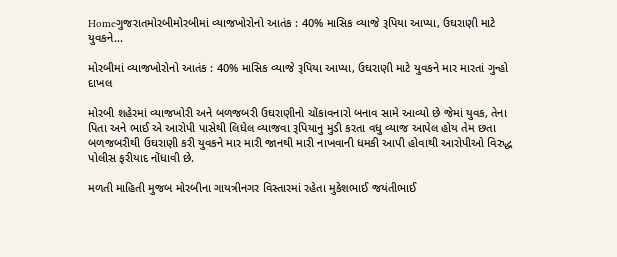Homeગુજરાતમોરબીમોરબીમાં વ્યાજખોરોનો આતંક : 40% માસિક વ્યાજે રૂપિયા આપ્યા, ઉઘરાણી માટે યુવકને...

મોરબીમાં વ્યાજખોરોનો આતંક : 40% માસિક વ્યાજે રૂપિયા આપ્યા, ઉઘરાણી માટે યુવકને માર મારતાં ગુન્હો દાખલ

મોરબી શહેરમાં વ્યાજખોરી અને બળજબરી ઉઘરાણીનો ચોંકાવનારો બનાવ સામે આવ્યો છે જેમાં યુવક, તેના પિતા અને ભાઈ એ આરોપી પાસેથી લિધેલ વ્યાજવા રૂપિયાનુ મુડી કરતા વધુ વ્યાજ આપેલ હોય તેમ છતા બળજબરીથી ઉઘરાણી કરી યુવકને માર મારી જાનથી મારી નાખવાની ધમકી આપી હોવાથી આરોપીઓ વિરુદ્ધ પોલીસ ફરીયાદ નોંધાવી છે.

મળતી માહિતી મુજબ મોરબીના ગાયત્રીનગર વિસ્તારમાં રહેતા મુકેશભાઈ જયંતીભાઈ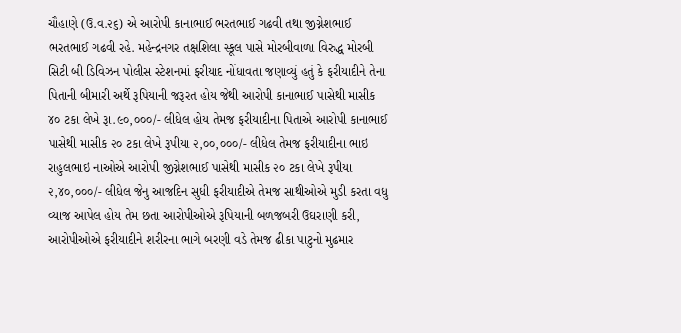ચૌહાણે (ઉ.વ.૨૬) એ આરોપી કાનાભાઈ ભરતભાઈ ગઢવી તથા જીગ્નેશભાઈ ભરતભાઈ ગઢવી રહે. મહેન્દ્રનગર તક્ષશિલા સ્કૂલ પાસે મોરબીવાળા વિરુદ્ધ મોરબી સિટી બી ડિવિઝન પોલીસ સ્ટેશનમાં ફરીયાદ નોંધાવતા જણાવ્યું હતું કે ફરીયાદીને તેના પિતાની બીમારી અર્થે રૂપિયાની જરૂરત હોય જેથી આરોપી કાનાભાઈ પાસેથી માસીક ૪૦ ટકા લેખે રૂા.૯૦,૦૦૦/- લીધેલ હોય તેમજ ફરીયાદીના પિતાએ આરોપી કાનાભાઈ પાસેથી માસીક ૨૦ ટકા લેખે રૂપીયા ૨,૦૦,૦૦૦/- લીધેલ તેમજ ફરીયાદીના ભાઇ રાહુલભાઇ નાઓએ આરોપી જીગ્નેશભાઈ પાસેથી માસીક ૨૦ ટકા લેખે રૂપીયા ૨,૪૦,૦૦૦/- લીધેલ જેનુ આજદિન સુધી ફરીયાદીએ તેમજ સાથીઓએ મુડી કરતા વધુ વ્યાજ આપેલ હોય તેમ છતા આરોપીઓએ રૂપિયાની બળજબરી ઉઘરાણી કરી, આરોપીઓએ ફરીયાદીને શરીરના ભાગે બરણી વડે તેમજ ઢીકા પાટુનો મુઢમાર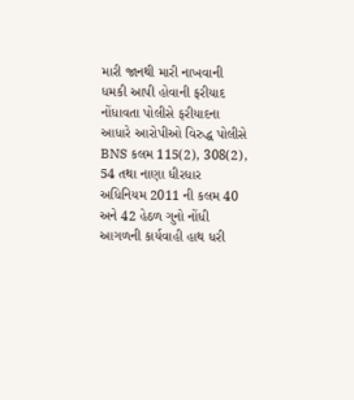મારી જાનથી મારી નાખવાની ધમકી આપી હોવાની ફરીયાદ નોંધાવતા પોલીસે ફરીયાદના આધારે આરોપીઓ વિરુદ્ધ પોલીસે BNS કલમ 115(2), 308(2), 54 તથા નાણા ધીરધાર અધિનિયમ 2011 ની કલમ 40 અને 42 હેઠળ ગુનો નોંધી આગળની કાર્યવાહી હાથ ધરી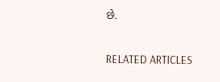છે.

RELATED ARTICLES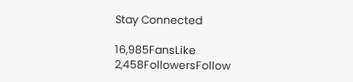Stay Connected

16,985FansLike
2,458FollowersFollow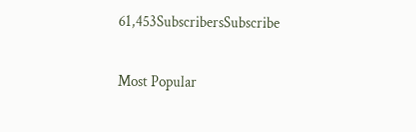61,453SubscribersSubscribe

Most Popular